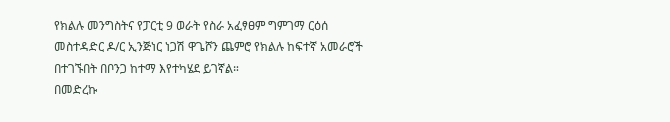የክልሉ መንግስትና የፓርቲ 9 ወራት የስራ አፈፃፀም ግምገማ ርዕሰ መስተዳድር ዶ/ር ኢንጅነር ነጋሽ ዋጌሾን ጨምሮ የክልሉ ከፍተኛ አመራሮች በተገኙበት በቦንጋ ከተማ እየተካሄደ ይገኛል።
በመድረኩ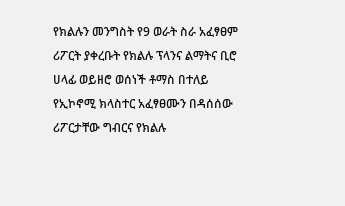የክልሉን መንግስት የ9 ወራት ስራ አፈፃፀም ሪፖርት ያቀረቡት የክልሉ ፕላንና ልማትና ቢሮ ሀላፊ ወይዘሮ ወሰነች ቶማስ በተለይ የኢኮኖሚ ክላስተር አፈፃፀሙን በዳሰሰው ሪፖርታቸው ግብርና የክልሉ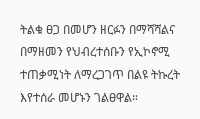ትልቁ ፀጋ በመሆን ዘርፉን በማሻሻልና በማዘመን የህብረተሰቡን የኢኮኖሚ ተጠቃሚነት ለማረጋገጥ በልዩ ትኩረት እየተሰራ መሆኑን ገልፀዋል።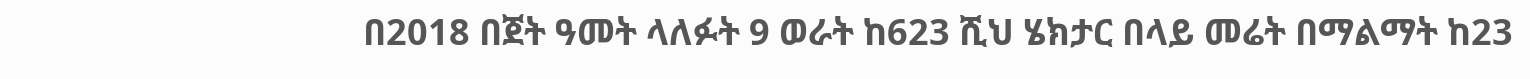በ2018 በጀት ዓመት ላለፉት 9 ወራት ከ623 ሺህ ሄክታር በላይ መሬት በማልማት ከ23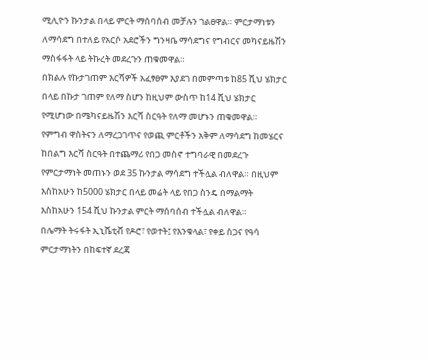ሚሊዮን ኩንታል በላይ ምርት ማሰባሰብ መቻሉን ገልፀዋል። ምርታማነቱን ለማሳደግ በተለይ የአርሶ አደሮችን ግንዛቤ ማሳደግና የግብርና መካናይዜሽን ማስፋፋት ላይ ትኩረት መደረጉን ጠቁመዋል።
በክልሉ የኩታገጠም እርሻዎች አፈፃፀም እያደገ በመምጣቱ ከ85 ሺህ ሄክታር በላይ በኩታ ገጠም የለማ ስሆን ከዚህም ውስጥ ከ14 ሺህ ሄክታር የሚሆነው በሜካናይዜሽን እርሻ ስርዓት የለማ መሆኑን ጠቁመዋል።
የምግብ ዋስትናን ለማረጋገጥና የወጪ ምርቶችን አቅም ለማሳደግ ከመሄርና ከበልግ እርሻ ስርዓት በተጨማሪ የበጋ መስኖ ተግባራዊ በመደረጉ የምርታማነት መጠኑን ወደ 35 ኩንታል ማሳደግ ተችሏል ብለዋል። በዚህም እስከአሁን ከ5000 ሄክታር በላይ መሬት ላይ የበጋ ስንዴ በማልማት እስከአሁን 154 ሺህ ኩንታል ምርት ማሰባሰብ ተችሏል ብለዋል።
በሌማት ትሩፋት ኢኒሼቲቭ የዶሮ፣ የወተት፤ የእንቁላል፣ የቀይ ስጋና የዓሳ ምርታማነትን በከፍተኛ ደረጃ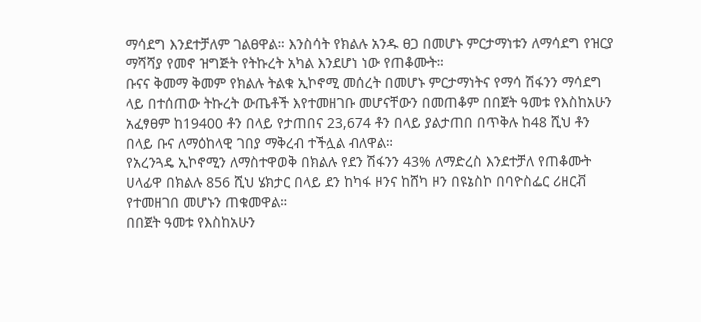ማሳደግ እንደተቻለም ገልፀዋል። እንስሳት የክልሉ አንዱ ፀጋ በመሆኑ ምርታማነቱን ለማሳደግ የዝርያ ማሻሻያ የመኖ ዝግጅት የትኩረት አካል እንደሆነ ነው የጠቆሙት።
ቡናና ቅመማ ቅመም የክልሉ ትልቁ ኢኮኖሚ መሰረት በመሆኑ ምርታማነትና የማሳ ሽፋንን ማሳደግ ላይ በተሰጠው ትኩረት ውጤቶች እየተመዘገቡ መሆናቸውን በመጠቆም በበጀት ዓመቱ የእስከአሁን አፈፃፀም ከ19400 ቶን በላይ የታጠበና 23,674 ቶን በላይ ያልታጠበ በጥቅሉ ከ48 ሺህ ቶን በላይ ቡና ለማዕከላዊ ገበያ ማቅረብ ተችሏል ብለዋል።
የአረንጓዴ ኢኮኖሚን ለማስተዋወቅ በክልሉ የደን ሽፋንን 43% ለማድረስ እንደተቻለ የጠቆሙት ሀላፊዋ በክልሉ 856 ሺህ ሄክታር በላይ ደን ከካፋ ዞንና ከሸካ ዞን በዩኔስኮ በባዮስፌር ሪዘርቭ የተመዘገበ መሆኑን ጠቁመዋል።
በበጀት ዓመቱ የእስከአሁን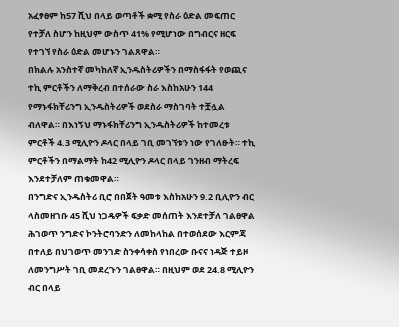አፈፃፀም ከ57 ሺህ በላይ ወጣቶች ቋሚ የስራ ዕድል መፍጠር የተቻለ ስሆን ከዚህም ውስጥ 41% የሚሆነው በግብርና ዘርፍ የተገኘ የስራ ዕድል መሆኑን ገልጸዋል።
በክልሉ አንስተኛ መካከለኛ ኢንዱስትሪዎችን በማስፋፋት የወጪና ተኪ ምርቶችን ለማቅረብ በተሰራው ስራ እስከአሁን 144 የማኑፋክቸሪንግ ኢንዱስትሪዎች ወደስራ ማስገባት ተቿሏል ብለዋል። በእነኝህ ማኑፋክቸሪንግ ኢንዱስትሪዎች ከተመረቱ ምርቶች 4.3 ሚሊዮን ዶላር በላይ ገቢ መገኘቱን ነው የገለፁት። ተኪ ምርቶችን በማልማት ከ42 ሚሊዮን ዶላር በላይ ገንዘብ ማትረፍ እንደተቻለም ጠቁመዋል።
በንግድና ኢንዱስትሪ ቢሮ በበጀት ዓመቱ እስከአሁን 9.2 ቢሊዮን ብር ላስመዘገቡ 45 ሺህ ነጋዴዎች ፍቃድ መሰጠት እንደተቻለ ገልፀዋል
ሕገወጥ ንግድና ኮንትሮባንድን ለመከላከል በተወሰደው እርምጃ በተለይ በህገወጥ መንገድ ስንቀሳቀስ የነበረው ቡናና ነዳጅ ተይዞ ለመንግሥት ገቢ መደረጉን ገልፀዋል። በዚህም ወደ 24.8 ሚሊዮን ብር በላይ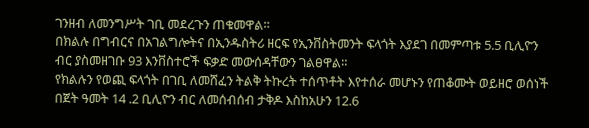ገንዘብ ለመንግሥት ገቢ መደረጉን ጠቁመዋል።
በክልሉ በግብርና በአገልግሎትና በኢንዱስትሪ ዘርፍ የኢንቨስትመንት ፍላጎት እያደገ በመምጣቱ 5.5 ቢሊዮን ብር ያስመዘገቡ 93 እንቨስተሮች ፍቃድ መውሰዳቸውን ገልፀዋል።
የክልሉን የወጪ ፍላጎት በገቢ ለመሸፈን ትልቅ ትኩረት ተሰጥቶት እየተሰራ መሆኑን የጠቆሙት ወይዘሮ ወሰነች በጀት ዓመት 14 .2 ቢሊዮን ብር ለመሰብሰብ ታቅዶ እስከአሁን 12.6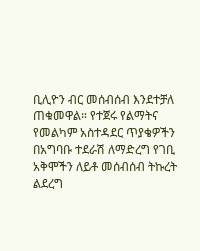ቢሊዮን ብር መሰብሰብ እንደተቻለ ጠቁመዋል። የተጀሩ የልማትና የመልካም አስተዳደር ጥያቄዎችን በአግባቡ ተደራሽ ለማድረግ የገቢ አቅሞችን ለይቶ መሰብሰብ ትኩረት ልደረግ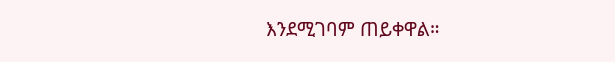እንደሚገባም ጠይቀዋል።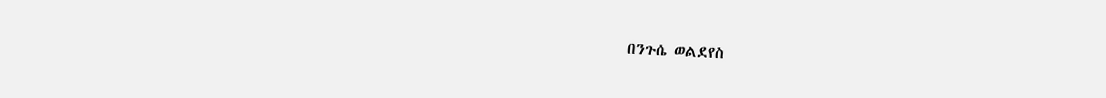በንጉሴ ወልደየስ